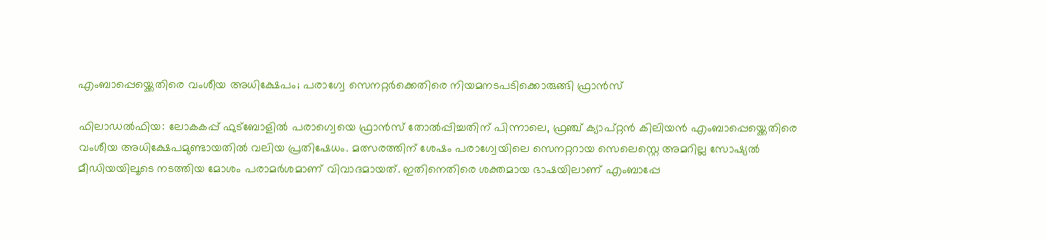എംബാപ്പെയ്ക്കെതിരെ വംശീയ അധിക്ഷേപം; പരാഗ്വേ സെനറ്റര്‍ക്കെതിരെ നിയമനടപടിക്കൊരുങ്ങി ഫ്രാന്‍സ്

ഫിലാഡല്‍ഫിയ: ലോകകപ്പ് ഫുട്ബോളിൽ പരാഗ്വെയെ ഫ്രാൻസ് തോൽപ്പിച്ചതിന് പിന്നാലെ, ഫ്രഞ്ച് ക്യാപ്റ്റൻ കിലിയൻ എംബാപ്പെയ്ക്കെതിരെ വംശീയ അധിക്ഷേപമുണ്ടായതിൽ വലിയ പ്രതിഷേധം. മത്സരത്തിന് ശേഷം പരാഗ്വേയിലെ സെനറ്ററായ സെലെസ്റ്റെ അമറില്ല സോഷ്യൽ മീഡിയയിലൂടെ നടത്തിയ മോശം പരാമർശമാണ് വിവാദമായത്. ഇതിനെതിരെ ശക്തമായ ഭാഷയിലാണ് എംബാപ്പേ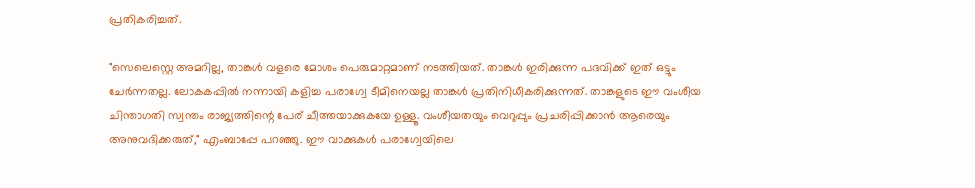പ്രതികരിച്ചത്.

"സെലെസ്റ്റെ അമറില്ല, താങ്കൾ വളരെ മോശം പെരുമാറ്റമാണ് നടത്തിയത്. താങ്കൾ ഇരിക്കുന്ന പദവിക്ക് ഇത് ഒട്ടും ചേർന്നതല്ല. ലോകകപ്പിൽ നന്നായി കളിച്ച പരാഗ്വേ ടീമിനെയല്ല താങ്കൾ പ്രതിനിധീകരിക്കുന്നത്. താങ്കളുടെ ഈ വംശീയ ചിന്താഗതി സ്വന്തം രാജ്യത്തിന്റെ പേര് ചീത്തയാക്കുകയേ ഉള്ളൂ. വംശീയതയും വെറുപ്പും പ്രചരിപ്പിക്കാൻ ആരെയും അനുവദിക്കരുത്," എംബാപ്പേ പറഞ്ഞു. ഈ വാക്കുകൾ പരാഗ്വേയിലെ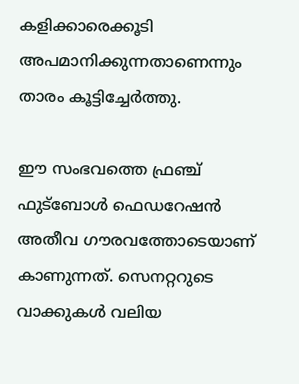കളിക്കാരെക്കൂടി അപമാനിക്കുന്നതാണെന്നും താരം കൂട്ടിച്ചേർത്തു.

ഈ സംഭവത്തെ ഫ്രഞ്ച് ഫുട്ബോൾ ഫെഡറേഷൻ അതീവ ഗൗരവത്തോടെയാണ് കാണുന്നത്. സെനറ്ററുടെ വാക്കുകൾ വലിയ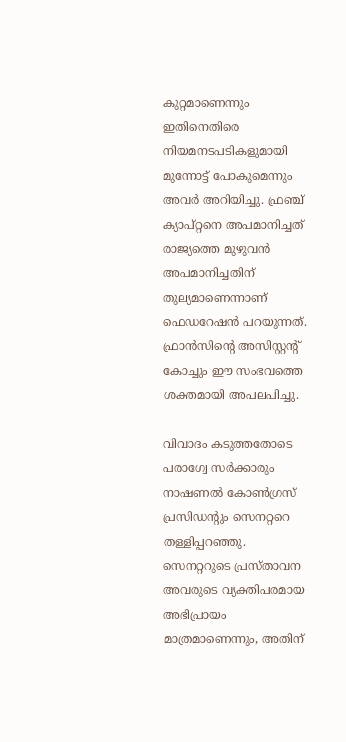കുറ്റമാണെന്നും ഇതിനെതിരെ നിയമനടപടികളുമായി മുന്നോട്ട് പോകുമെന്നും അവർ അറിയിച്ചു. ഫ്രഞ്ച് ക്യാപ്റ്റനെ അപമാനിച്ചത് രാജ്യത്തെ മുഴുവൻ അപമാനിച്ചതിന് തുല്യമാണെന്നാണ് ഫെഡറേഷൻ പറയുന്നത്. ഫ്രാൻസിന്റെ അസിസ്റ്റന്റ് കോച്ചും ഈ സംഭവത്തെ ശക്തമായി അപലപിച്ചു.

വിവാദം കടുത്തതോടെ പരാഗ്വേ സർക്കാരും നാഷണൽ കോൺഗ്രസ് പ്രസിഡന്റും സെനറ്ററെ തള്ളിപ്പറഞ്ഞു. സെനറ്ററുടെ പ്രസ്താവന അവരുടെ വ്യക്തിപരമായ അഭിപ്രായം മാത്രമാണെന്നും, അതിന്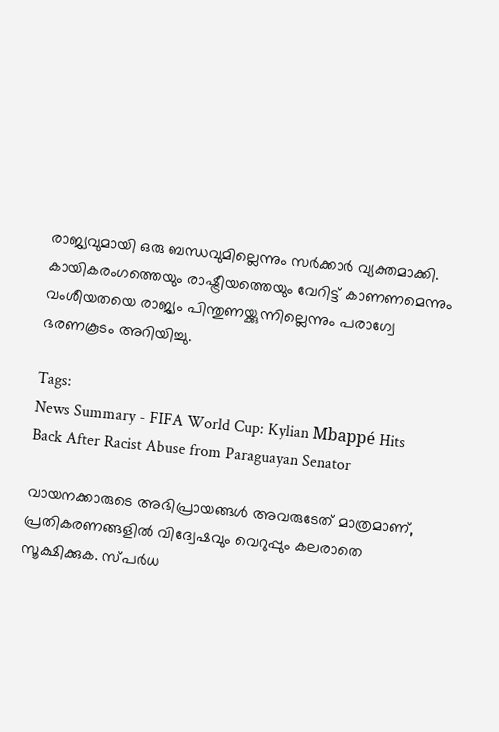രാജ്യവുമായി ഒരു ബന്ധവുമില്ലെന്നും സർക്കാർ വ്യക്തമാക്കി. കായികരംഗത്തെയും രാഷ്ട്രീയത്തെയും വേറിട്ട് കാണണമെന്നും വംശീയതയെ രാജ്യം പിന്തുണയ്ക്കുന്നില്ലെന്നും പരാഗ്വേ ഭരണകൂടം അറിയിച്ചു.

Tags:
News Summary - FIFA World Cup: Kylian Mbappé Hits Back After Racist Abuse from Paraguayan Senator

വായനക്കാരുടെ അഭിപ്രായങ്ങള്‍ അവരുടേത് മാത്രമാണ്, പ്രതികരണങ്ങളിൽ വിദ്വേഷവും വെറുപ്പും കലരാതെ സൂക്ഷിക്കുക. സ്പർധ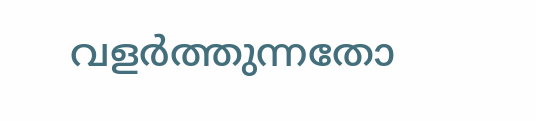വളർത്തുന്നതോ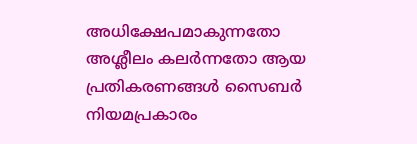അധിക്ഷേപമാകുന്നതോ അശ്ലീലം കലർന്നതോ ആയ പ്രതികരണങ്ങൾ സൈബർ നിയമപ്രകാരം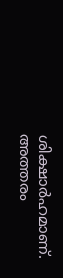ശിക്ഷാർഹമാണ്. അത്തരം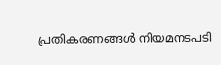പ്രതികരണങ്ങൾ നിയമനടപടി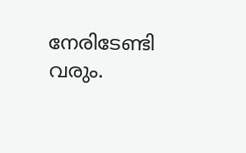നേരിടേണ്ടി വരും.